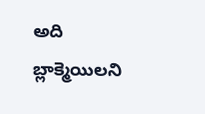అది బ్లాక్మెయిలని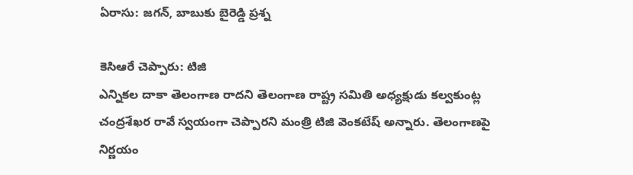ఏరాసు: జగన్, బాబుకు బైరెడ్డి ప్రశ్న

కెసిఆరే చెప్పారు: టిజి
ఎన్నికల దాకా తెలంగాణ రాదని తెలంగాణ రాష్ట్ర సమితి అధ్యక్షుడు కల్వకుంట్ల చంద్రశేఖర రావే స్వయంగా చెప్పారని మంత్రి టిజి వెంకటేష్ అన్నారు. తెలంగాణపై నిర్ణయం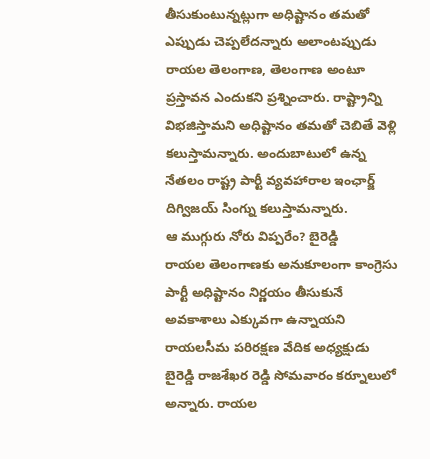తీసుకుంటున్నట్లుగా అధిష్టానం తమతో ఎప్పుడు చెప్పలేదన్నారు అలాంటప్పుడు రాయల తెలంగాణ, తెలంగాణ అంటూ ప్రస్తావన ఎందుకని ప్రశ్నించారు. రాష్ట్రాన్ని విభజిస్తామని అధిష్టానం తమతో చెబితే వెళ్లి కలుస్తామన్నారు. అందుబాటులో ఉన్న నేతలం రాష్ట్ర పార్టీ వ్యవహారాల ఇంఛార్జ్ దిగ్విజయ్ సింగ్ను కలుస్తామన్నారు.
ఆ ముగ్గురు నోరు విప్పరేం? బైరెడ్డి
రాయల తెలంగాణకు అనుకూలంగా కాంగ్రెసు పార్టీ అధిష్టానం నిర్ణయం తీసుకునే అవకాశాలు ఎక్కువగా ఉన్నాయని రాయలసీమ పరిరక్షణ వేదిక అధ్యక్షుడు బైరెడ్డి రాజశేఖర రెడ్డి సోమవారం కర్నూలులో అన్నారు. రాయల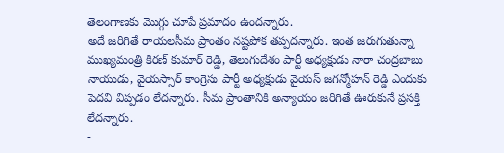తెలంగాణకు మొగ్గు చూపే ప్రమాదం ఉందన్నారు.
అదే జరిగితే రాయలసీమ ప్రాంతం నష్టపోక తప్పదన్నారు. ఇంత జరుగుతున్నా ముఖ్యమంత్రి కిరణ్ కుమార్ రెడ్డి, తెలుగుదేశం పార్టీ అధ్యక్షుడు నారా చంద్రబాబు నాయుడు, వైయస్సార్ కాంగ్రెసు పార్టీ అధ్యక్షుడు వైయస్ జగన్మోహన్ రెడ్డి ఎందుకు పెదవి విప్పడం లేదన్నారు. సీమ ప్రాంతానికి అన్యాయం జరిగితే ఊరుకునే ప్రసక్తి లేదన్నారు.
-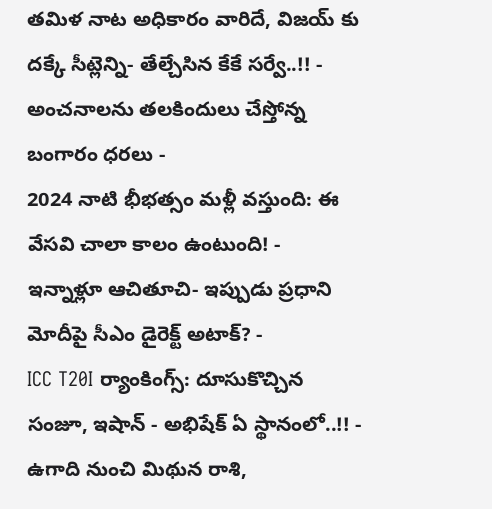తమిళ నాట అధికారం వారిదే, విజయ్ కు దక్కే సీట్లెన్ని- తేల్చేసిన కేకే సర్వే..!! -
అంచనాలను తలకిందులు చేస్తోన్న బంగారం ధరలు -
2024 నాటి భీభత్సం మళ్లీ వస్తుంది: ఈ వేసవి చాలా కాలం ఉంటుంది! -
ఇన్నాళ్లూ ఆచితూచి- ఇప్పుడు ప్రధాని మోదీపై సీఎం డైరెక్ట్ అటాక్? -
ICC T20I ర్యాంకింగ్స్: దూసుకొచ్చిన సంజూ, ఇషాన్ - అభిషేక్ ఏ స్థానంలో..!! -
ఉగాది నుంచి మిథున రాశి,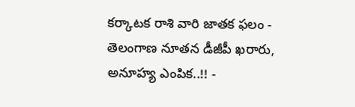కర్కాటక రాశి వారి జాతక ఫలం -
తెలంగాణ నూతన డీజీపీ ఖరారు, అనూహ్య ఎంపిక..!! -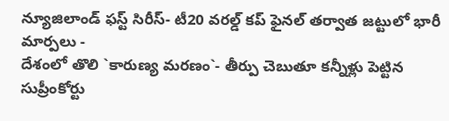న్యూజిలాండ్ ఫస్ట్ సిరీస్- టీ20 వరల్డ్ కప్ ఫైనల్ తర్వాత జట్టులో భారీ మార్పలు -
దేశంలో తొలి `కారుణ్య మరణం`- తీర్పు చెబుతూ కన్నీళ్లు పెట్టిన సుప్రీంకోర్టు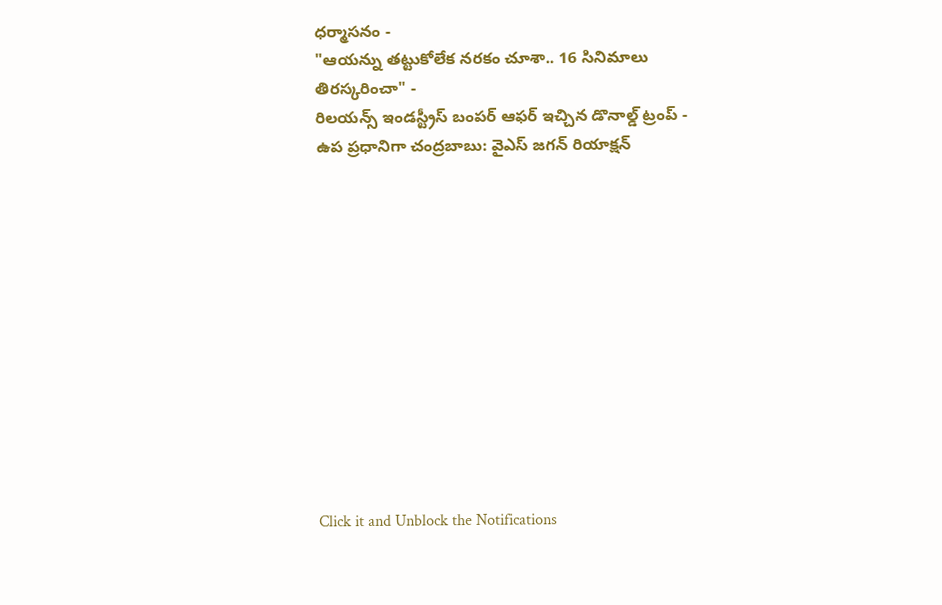ధర్మాసనం -
"ఆయన్ను తట్టుకోలేక నరకం చూశా.. 16 సినిమాలు తిరస్కరించా" -
రిలయన్స్ ఇండస్ట్రీస్ బంపర్ ఆఫర్ ఇచ్చిన డొనాల్డ్ ట్రంప్ -
ఉప ప్రధానిగా చంద్రబాబు: వైఎస్ జగన్ రియాక్షన్












Click it and Unblock the Notifications